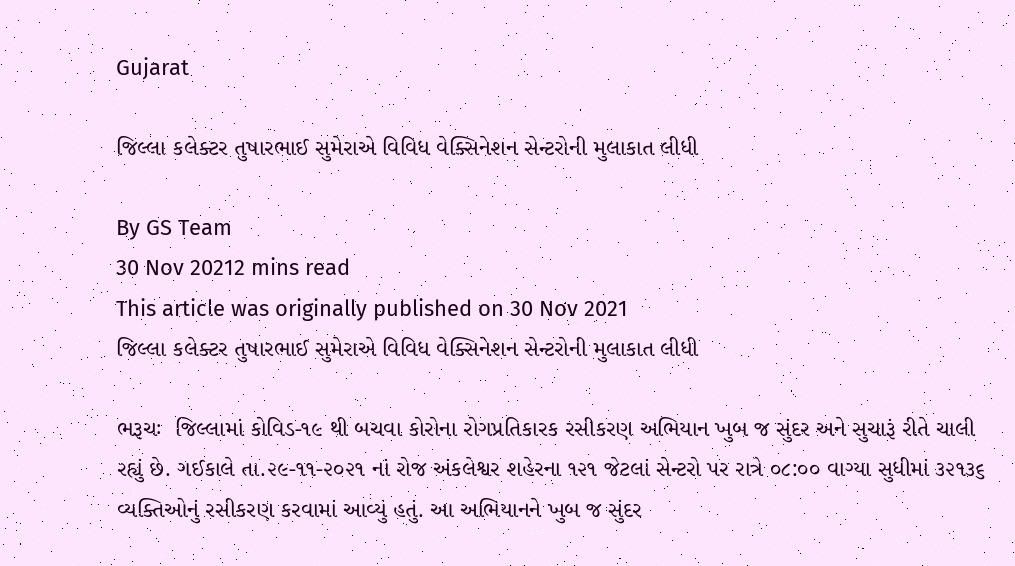Gujarat

જિલ્લા કલેક્ટર તુષારભાઈ સુમેરાએ વિવિધ વેક્સિનેશન સેન્ટરોની મુલાકાત લીધી

By GS Team
30 Nov 20212 mins read
This article was originally published on 30 Nov 2021
જિલ્લા કલેક્ટર તુષારભાઈ સુમેરાએ વિવિધ વેક્સિનેશન સેન્ટરોની મુલાકાત લીધી

ભરૂચઃ  જિલ્લામાં કોવિડ-૧૯ થી બચવા કોરોના રોગપ્રતિકારક રસીકરણ અભિયાન ખુબ જ સુંદર અને સુચારૂં રીતે ચાલી રહ્યું છે. ગઈકાલે તા.૨૯-૧૧-૨૦૨૧ નાં રોજ અંકલેશ્વર શહેરના ૧૨૧ જેટલાં સેન્ટરો પર રાત્રે ૦૮:૦૦ વાગ્યા સુધીમાં ૩૨૧૩૬ વ્યક્તિઓનું રસીકરણ કરવામાં આવ્યું હતું. આ અભિયાનને ખુબ જ સુંદર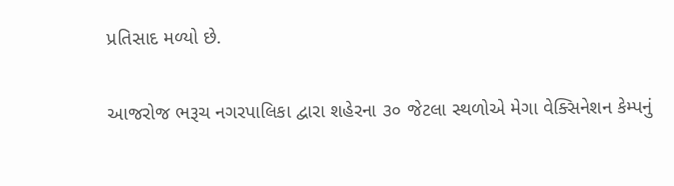પ્રતિસાદ મળ્યો છે.


આજરોજ ભરૂચ નગરપાલિકા દ્વારા શહેરના ૩૦ જેટલા સ્થળોએ મેગા વેક્સિનેશન કેમ્પનું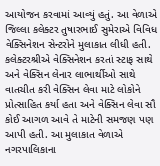આયોજન કરવામાં આવ્યું હતું. આ વેળાએ જિલ્લા કલેક્ટર તુષારભાઈ સુમેરાએ વિવિધ વેક્સિનેશન સેન્ટરોને મુલાકાત લીધી હતી. કલેક્ટરશ્રીએ વેક્સિનેશન કરતાં સ્ટાફ સાથે અને વેક્સિન લેનાર લાભાર્થીઓ સાથે વાતચીત કરી વેક્સિન લેવા માટે લોકોને પ્રોત્સાહિત કર્યા હતા અને વેક્સિન લેવા સૌ કોઈ આગળ આવે તે માટેની સમજણ પણ આપી હતી. આ મુલાકાત વેળાએ નગરપાલિકાના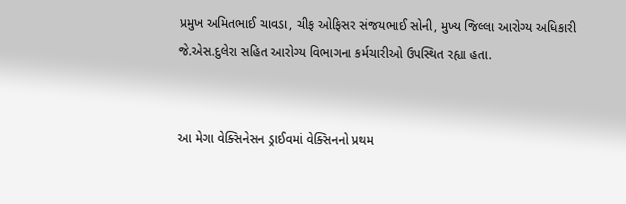પ્રમુખ અમિતભાઈ ચાવડા, ચીફ ઓફિસર સંજયભાઈ સોની, મુખ્ય જિલ્લા આરોગ્ય અધિકારી જે.એસ.દુલેરા સહિત આરોગ્ય વિભાગના કર્મચારીઓ ઉપસ્થિત રહ્યા હતા.


આ મેગા વેક્સિનેસન ડ્રાઈવમાં વેક્સિનનો પ્રથમ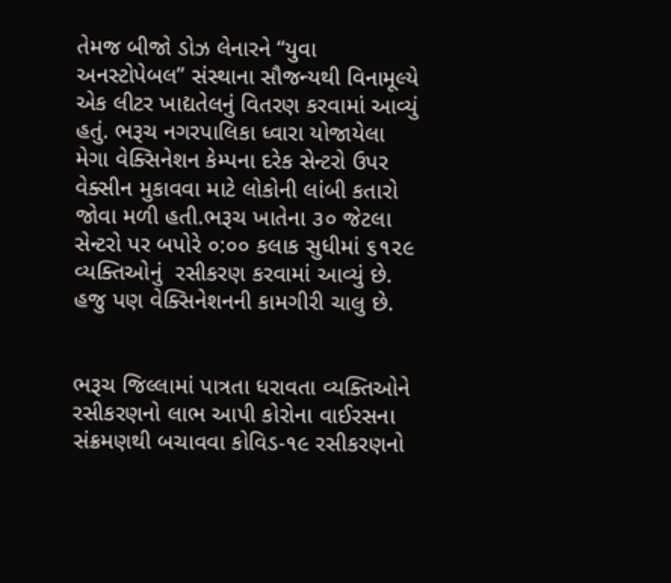તેમજ બીજો ડોઝ લેનારને “યુવા અનસ્ટોપેબલ” સંસ્થાના સૌજન્યથી વિનામૂલ્યે એક લીટર ખાદ્યતેલનું વિતરણ કરવામાં આવ્યું હતું. ભરૂચ નગરપાલિકા ધ્વારા યોજાયેલા મેગા વેક્સિનેશન કેમ્પના દરેક સેન્ટરો ઉપર વેક્સીન મુકાવવા માટે લોકોની લાંબી કતારો જોવા મળી હતી.ભરૂચ ખાતેના ૩૦ જેટલા સેન્ટરો પર બપોરે ૦:૦૦ કલાક સુધીમાં ૬૧૨૯ વ્યક્તિઓનું  રસીકરણ કરવામાં આવ્યું છે. હજુ પણ વેક્સિનેશનની કામગીરી ચાલુ છે.


ભરૂચ જિલ્લામાં પાત્રતા ધરાવતા વ્યક્તિઓને રસીકરણનો લાભ આપી કોરોના વાઈરસના સંક્રમણથી બચાવવા કોવિડ-૧૯ રસીકરણનો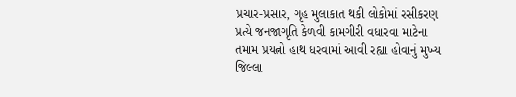પ્રચાર-પ્રસાર, ગૃહ મુલાકાત થકી લોકોમાં રસીકરણ પ્રત્યે જનજાગૃતિ કેળવી કામગીરી વધારવા માટેના તમામ પ્રયત્નો હાથ ધરવામાં આવી રહ્યા હોવાનું મુખ્ય જિલ્લા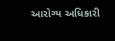આરોગ્ય અધિકારી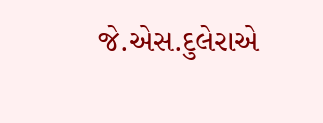જે.એસ.દુલેરાએ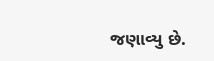જણાવ્યુ છે.